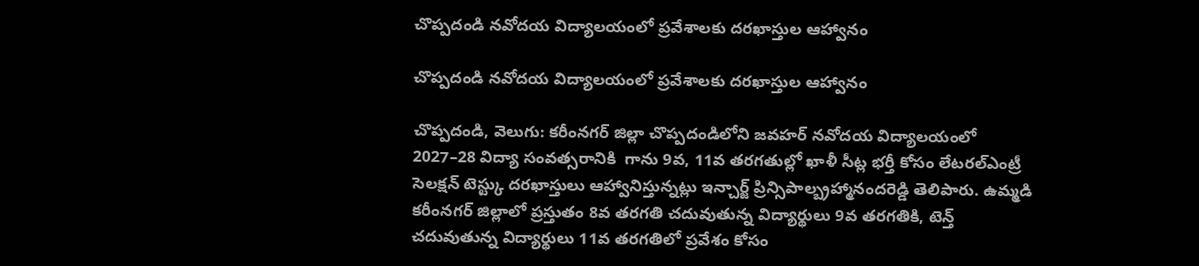చొప్పదండి నవోదయ విద్యాలయంలో ప్రవేశాలకు దరఖాస్తుల ఆహ్వానం

చొప్పదండి నవోదయ విద్యాలయంలో ప్రవేశాలకు దరఖాస్తుల ఆహ్వానం

చొప్పదండి, వెలుగు: కరీంనగర్ జిల్లా చొప్పదండిలోని జవహర్ నవోదయ విద్యాలయంలో 2027–28 విద్యా సంవత్సరానికి  గాను 9వ, 11వ తరగతుల్లో ఖాళీ సీట్ల భర్తీ కోసం లేటరల్ఎంట్రీ సెలక్షన్ టెస్ట్కు దరఖాస్తులు ఆహ్వానిస్తున్నట్లు ఇన్చార్జ్ ప్రిన్సిపాల్బ్రహ్మానందరెడ్డి తెలిపారు. ఉమ్మడి కరీంనగర్ జిల్లాలో ప్రస్తుతం 8వ తరగతి చదువుతున్న విద్యార్థులు 9వ తరగతికి, టెన్త్ చదువుతున్న విద్యార్థులు 11వ తరగతిలో ప్రవేశం కోసం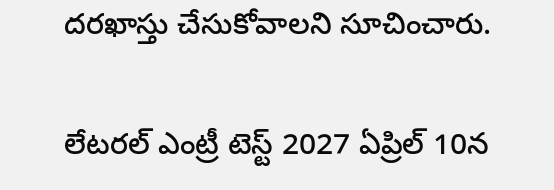దరఖాస్తు చేసుకోవాలని సూచించారు.

లేటరల్ ఎంట్రీ టెస్ట్ 2027 ఏప్రిల్ 10న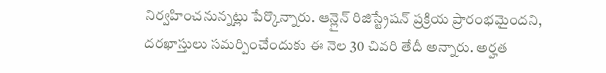నిర్వహించనున్నట్లు పేర్కొన్నారు. ఆన్లైన్ రిజిస్ట్రేషన్ ప్రక్రియ ప్రారంభమైందని, దరఖాస్తులు సమర్పించేందుకు ఈ నెల 30 చివరి తేదీ అన్నారు. అర్హత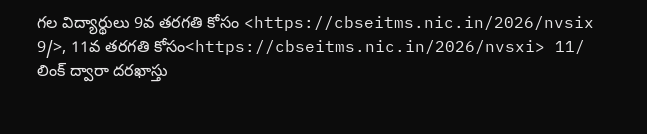గల విద్యార్థులు 9వ తరగతి కోసం <https://cbseitms.nic.in/2026/nvsix 9/>, 11వ తరగతి కోసం<https://cbseitms.nic.in/2026/nvsxi> 11/ లింక్ ద్వారా దరఖాస్తు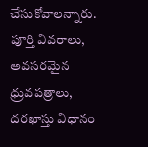చేసుకోవాలన్నారు. పూర్తి వివరాలు, అవసరమైన ధ్రువపత్రాలు, దరఖాస్తు విధానం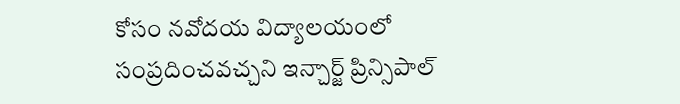కోసం నవోదయ విద్యాలయంలో సంప్రదించవచ్చని ఇన్చార్జ్ ప్రిన్సిపాల్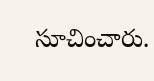సూచించారు.